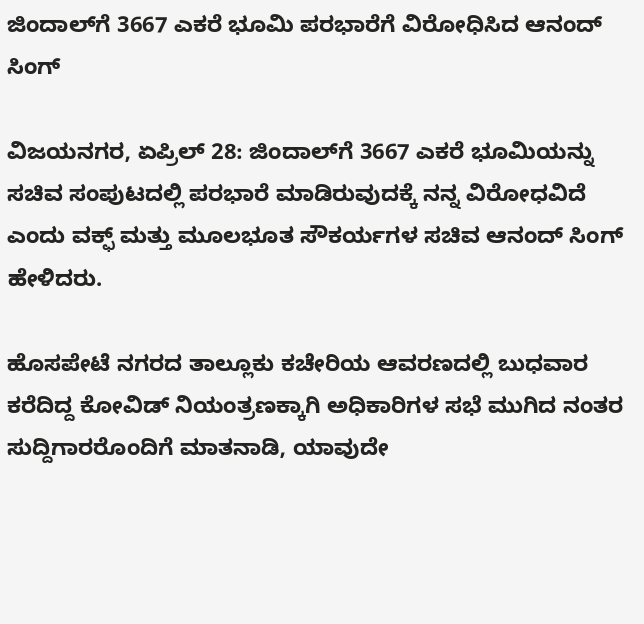ಜಿಂದಾಲ್‌ಗೆ 3667 ಎಕರೆ ಭೂಮಿ ಪರಭಾರೆಗೆ ವಿರೋಧಿಸಿದ ಆನಂದ್ ಸಿಂಗ್

ವಿಜಯನಗರ, ಏಪ್ರಿಲ್ 28: ಜಿಂದಾಲ್‌ಗೆ 3667 ಎಕರೆ ಭೂಮಿಯನ್ನು ಸಚಿವ ಸಂಪುಟದಲ್ಲಿ ಪರಭಾರೆ ಮಾಡಿರುವುದಕ್ಕೆ ನನ್ನ ವಿರೋಧವಿದೆ ಎಂದು ವಕ್ಫ್ ಮತ್ತು ಮೂಲಭೂತ ಸೌಕರ್ಯಗಳ ಸಚಿವ ಆನಂದ್ ಸಿಂಗ್ ಹೇಳಿದರು.

ಹೊಸಪೇಟೆ ನಗರದ ತಾಲ್ಲೂಕು ಕಚೇರಿಯ ಆವರಣದಲ್ಲಿ ಬುಧವಾರ ಕರೆದಿದ್ದ ಕೋವಿಡ್ ನಿಯಂತ್ರಣಕ್ಕಾಗಿ ಅಧಿಕಾರಿಗಳ ಸಭೆ ಮುಗಿದ ನಂತರ ಸುದ್ದಿಗಾರರೊಂದಿಗೆ ಮಾತನಾಡಿ, ಯಾವುದೇ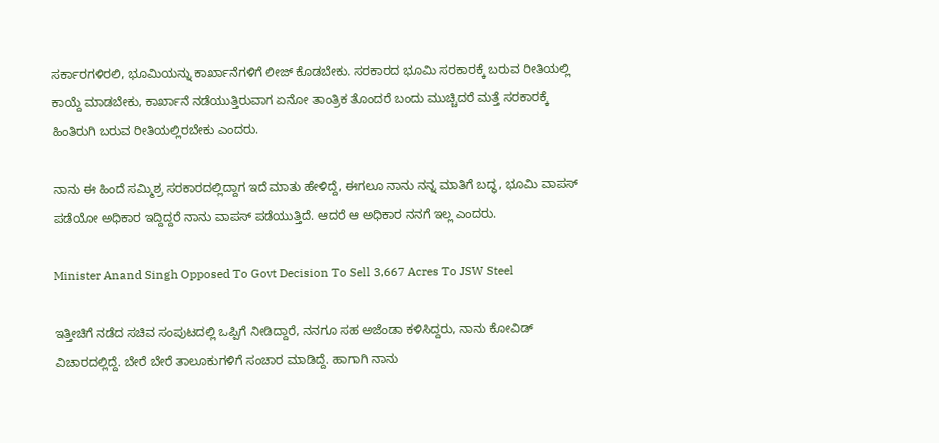ಸರ್ಕಾರಗಳಿರಲಿ, ಭೂಮಿಯನ್ನು ಕಾರ್ಖಾನೆಗಳಿಗೆ ಲೀಜ್ ಕೊಡಬೇಕು. ಸರಕಾರದ ಭೂಮಿ ಸರಕಾರಕ್ಕೆ ಬರುವ ರೀತಿಯಲ್ಲಿ ಕಾಯ್ದೆ ಮಾಡಬೇಕು, ಕಾರ್ಖಾನೆ ನಡೆಯುತ್ತಿರುವಾಗ ಏನೋ ತಾಂತ್ರಿಕ ತೊಂದರೆ ಬಂದು ಮುಚ್ಚಿದರೆ ಮತ್ತೆ ಸರಕಾರಕ್ಕೆ ಹಿಂತಿರುಗಿ ಬರುವ ರೀತಿಯಲ್ಲಿರಬೇಕು ಎಂದರು.

ನಾನು ಈ ಹಿಂದೆ ಸಮ್ಮಿಶ್ರ ಸರಕಾರದಲ್ಲಿದ್ದಾಗ ಇದೆ ಮಾತು ಹೇಳಿದ್ದೆ, ಈಗಲೂ ನಾನು ನನ್ನ ಮಾತಿಗೆ ಬದ್ಧ, ಭೂಮಿ ವಾಪಸ್ ಪಡೆಯೋ ಅಧಿಕಾರ ಇದ್ದಿದ್ದರೆ ನಾನು ವಾಪಸ್ ಪಡೆಯುತ್ತಿದೆ. ಆದರೆ ಆ ಅಧಿಕಾರ ನನಗೆ ಇಲ್ಲ ಎಂದರು.

Minister Anand Singh Opposed To Govt Decision To Sell 3,667 Acres To JSW Steel

ಇತ್ತೀಚಿಗೆ ನಡೆದ ಸಚಿವ ಸಂಪುಟದಲ್ಲಿ ಒಪ್ಪಿಗೆ ನೀಡಿದ್ದಾರೆ, ನನಗೂ ಸಹ ಅಜೆಂಡಾ ಕಳಿಸಿದ್ದರು, ನಾನು ಕೋವಿಡ್ ವಿಚಾರದಲ್ಲಿದ್ದೆ. ಬೇರೆ ಬೇರೆ ತಾಲೂಕುಗಳಿಗೆ ಸಂಚಾರ ಮಾಡಿದ್ದೆ. ಹಾಗಾಗಿ ನಾನು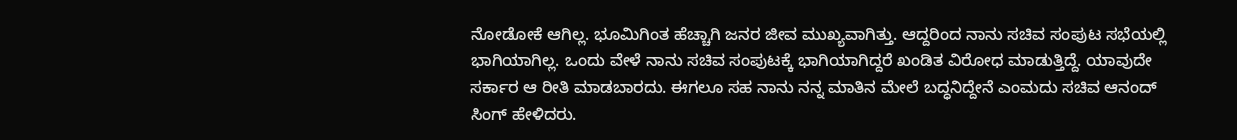ನೋಡೋಕೆ ಆಗಿಲ್ಲ. ಭೂಮಿಗಿಂತ ಹೆಚ್ಚಾಗಿ ಜನರ ಜೀವ ಮುಖ್ಯವಾಗಿತ್ತು. ಆದ್ದರಿಂದ ನಾನು ಸಚಿವ ಸಂಪುಟ ಸಭೆಯಲ್ಲಿ ಭಾಗಿಯಾಗಿಲ್ಲ. ಒಂದು ವೇಳೆ ನಾನು ಸಚಿವ ಸಂಪುಟಕ್ಕೆ ಭಾಗಿಯಾಗಿದ್ದರೆ ಖಂಡಿತ ವಿರೋಧ ಮಾಡುತ್ತಿದ್ದೆ. ಯಾವುದೇ ಸರ್ಕಾರ ಆ ರೀತಿ ಮಾಡಬಾರದು. ಈಗಲೂ ಸಹ ನಾನು ನನ್ನ ಮಾತಿನ ಮೇಲೆ ಬದ್ಧನಿದ್ದೇನೆ ಎಂಮದು ಸಚಿವ ಆನಂದ್ ಸಿಂಗ್ ಹೇಳಿದರು.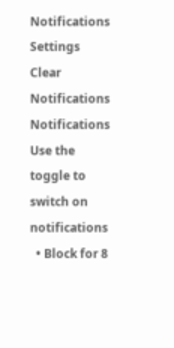Notifications
Settings
Clear Notifications
Notifications
Use the toggle to switch on notifications
  • Block for 8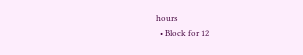hours
  • Block for 12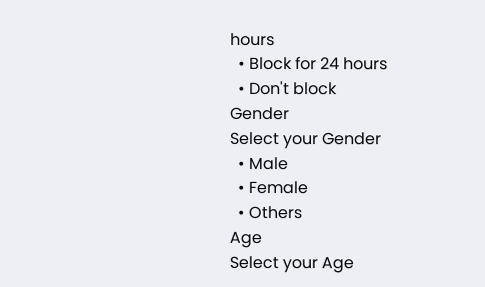hours
  • Block for 24 hours
  • Don't block
Gender
Select your Gender
  • Male
  • Female
  • Others
Age
Select your Age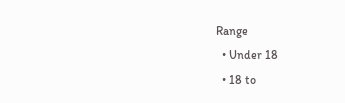Range
  • Under 18
  • 18 to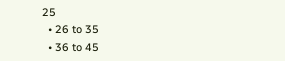25
  • 26 to 35
  • 36 to 45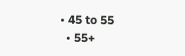• 45 to 55
  • 55+